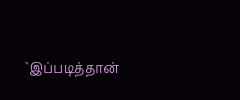`இப்படித்தான்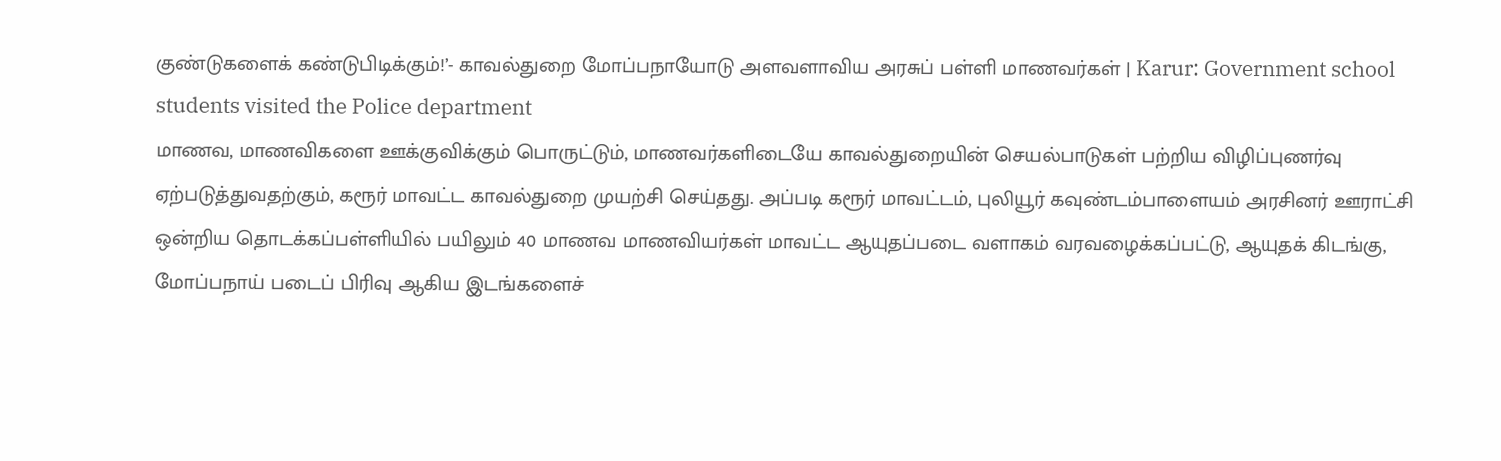குண்டுகளைக் கண்டுபிடிக்கும்!’- காவல்துறை மோப்பநாயோடு அளவளாவிய அரசுப் பள்ளி மாணவர்கள் | Karur: Government school students visited the Police department
மாணவ, மாணவிகளை ஊக்குவிக்கும் பொருட்டும், மாணவர்களிடையே காவல்துறையின் செயல்பாடுகள் பற்றிய விழிப்புணர்வு ஏற்படுத்துவதற்கும், கரூர் மாவட்ட காவல்துறை முயற்சி செய்தது. அப்படி கரூர் மாவட்டம், புலியூர் கவுண்டம்பாளையம் அரசினர் ஊராட்சி ஒன்றிய தொடக்கப்பள்ளியில் பயிலும் 40 மாணவ மாணவியர்கள் மாவட்ட ஆயுதப்படை வளாகம் வரவழைக்கப்பட்டு, ஆயுதக் கிடங்கு, மோப்பநாய் படைப் பிரிவு ஆகிய இடங்களைச்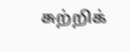சுற்றிக்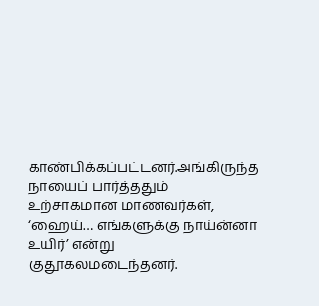காண்பிக்கப்பட்டனர்.அங்கிருந்த நாயைப் பார்த்ததும் உற்சாகமான மாணவர்கள், ‘ஹைய்… எங்களுக்கு நாய்ன்னா உயிர்’ என்று குதூகலமடைந்தனர்.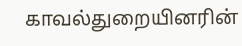காவல்துறையினரின்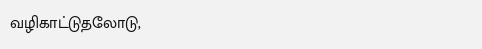வழிகாட்டுதலோடு,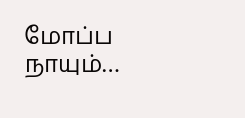மோப்ப நாயும்…